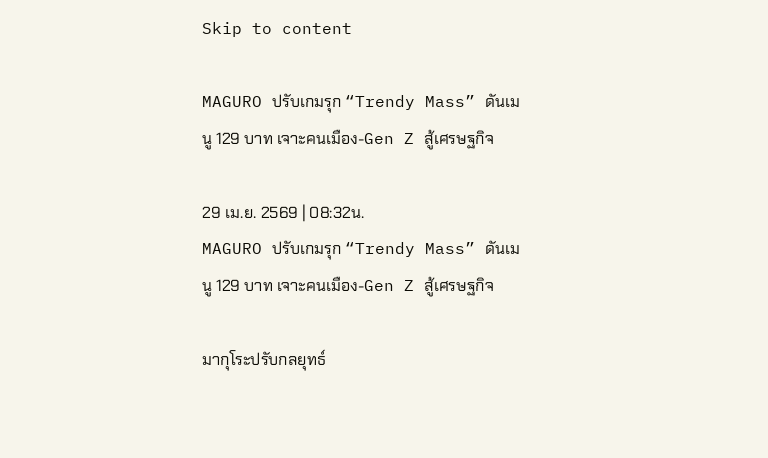Skip to content

MAGURO ปรับเกมรุก “Trendy Mass” ดันเมนู 129 บาท เจาะคนเมือง-Gen Z สู้เศรษฐกิจ

29 เม.ย. 2569 | 08:32น.
MAGURO ปรับเกมรุก “Trendy Mass” ดันเมนู 129 บาท เจาะคนเมือง-Gen Z สู้เศรษฐกิจ

มากุโระปรับกลยุทธ์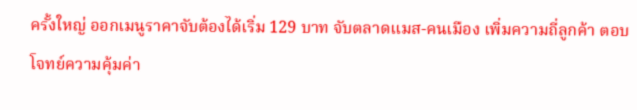ครั้งใหญ่ ออกเมนูราคาจับต้องได้เริ่ม 129 บาท จับตลาดแมส-คนเมือง เพิ่มความถี่ลูกค้า ตอบโจทย์ความคุ้มค่า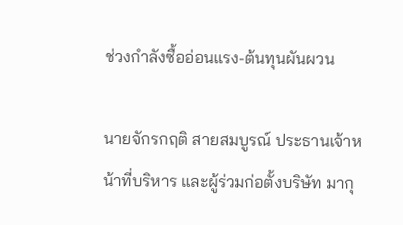ช่วงกำลังซื้ออ่อนแรง-ต้นทุนผันผวน

นายจักรกฤติ สายสมบูรณ์ ประธานเจ้าหน้าที่บริหาร และผู้ร่วมก่อตั้งบริษัท มากุ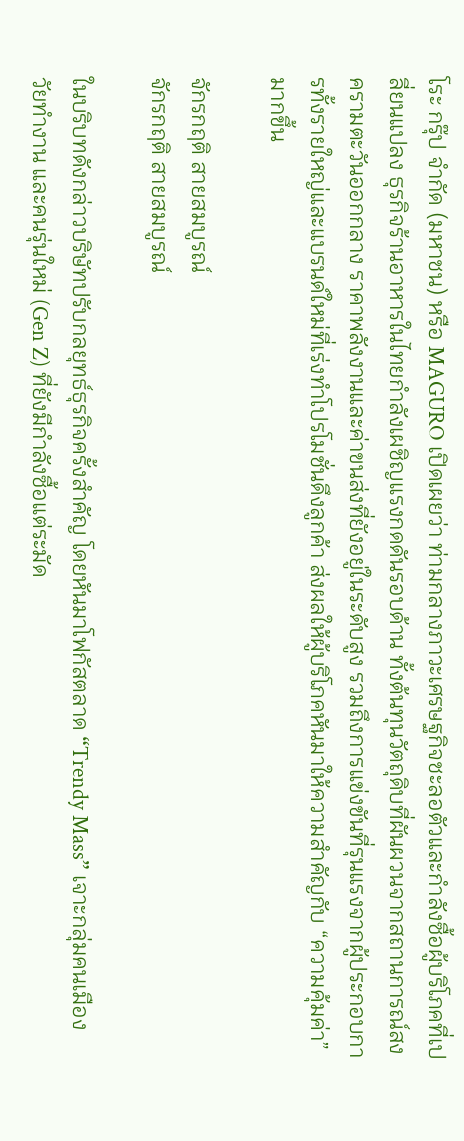โระ กรุ๊ป จำกัด (มหาชน) หรือ MAGURO เปิดเผยว่า ท่ามกลางภาวะเศรษฐกิจชะลอตัวและกำลังซื้อผู้บริโภคที่เปลี่ยนแปลง ธุรกิจร้านอาหารในไทยกำลังเผชิญแรงกดดันรอบด้าน ทั้งต้นทุนวัตถุดิบที่ผันผวนจากสถานการณ์สงครามตะวันออกกลาง ราคาพลังงานและค่าขนส่งที่ยังอยู่ในระดับสูง รวมถึงการแข่งขันที่รุนแรงจากผู้ประกอบการทั้งรายใหญ่และแบรนด์ใหม่ที่เร่งทำโปรโมชั่นดึงลูกค้า ส่งผลให้ผู้บริโภคหันมาให้ความสำคัญกับ “ความคุ้มค่า” มากขึ้น

จักรกฤติ สายสมบูรณ์
จักรกฤติ สายสมบูรณ์

ในบริบทดังกล่าวบริษัทปรับกลยุทธ์ธุรกิจครั้งสำคัญ โดยหันมาโฟกัสตลาด “Trendy Mass” เจาะกลุ่มคนเมือง วัยทำงาน และคนรุ่นใหม่ (Gen Z) ที่ยังมีกำลังซื้อแต่ระมัด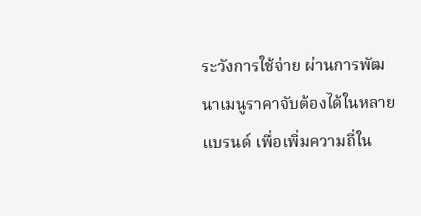ระวังการใช้จ่าย ผ่านการพัฒนาเมนูราคาจับต้องได้ในหลายแบรนด์ เพื่อเพิ่มความถี่ใน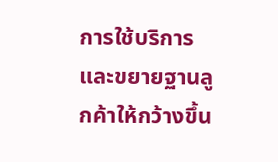การใช้บริการ และขยายฐานลูกค้าให้กว้างขึ้น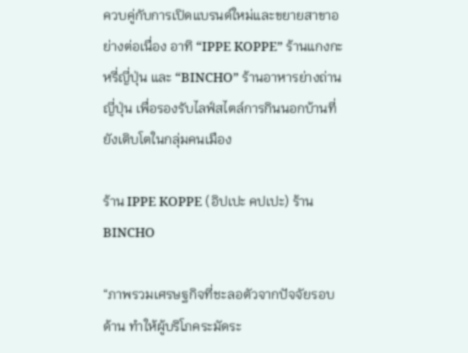ควบคู่กับการเปิดแบรนด์ใหม่และขยายสาขาอย่างต่อเนื่อง อาทิ “IPPE KOPPE” ร้านแกงกะหรี่ญี่ปุ่น และ “BINCHO” ร้านอาหารย่างถ่านญี่ปุ่น เพื่อรองรับไลฟ์สไตล์การกินนอกบ้านที่ยังเติบโตในกลุ่มคนเมือง

ร้าน IPPE KOPPE (อิปเปะ คปเปะ) ร้าน BINCHO

“ภาพรวมเศรษฐกิจที่ชะลอตัวจากปัจจัยรอบด้าน ทำให้ผู้บริโภคระมัดระ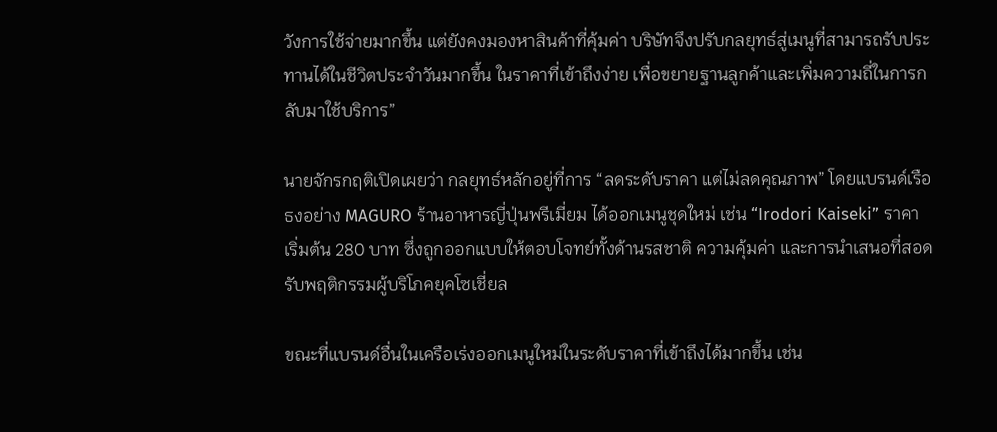วังการใช้จ่ายมากขึ้น แต่ยังคงมองหาสินค้าที่คุ้มค่า บริษัทจึงปรับกลยุทธ์สู่เมนูที่สามารถรับประทานได้ในชีวิตประจำวันมากขึ้น ในราคาที่เข้าถึงง่าย เพื่อขยายฐานลูกค้าและเพิ่มความถี่ในการกลับมาใช้บริการ”

นายจักรกฤติเปิดเผยว่า กลยุทธ์หลักอยู่ที่การ “ลดระดับราคา แต่ไม่ลดคุณภาพ” โดยแบรนด์เรือธงอย่าง MAGURO ร้านอาหารญี่ปุ่นพรีเมี่ยม ได้ออกเมนูชุดใหม่ เช่น “Irodori Kaiseki” ราคาเริ่มต้น 280 บาท ซึ่งถูกออกแบบให้ตอบโจทย์ทั้งด้านรสชาติ ความคุ้มค่า และการนำเสนอที่สอดรับพฤติกรรมผู้บริโภคยุคโซเชี่ยล

ขณะที่แบรนด์อื่นในเครือเร่งออกเมนูใหม่ในระดับราคาที่เข้าถึงได้มากขึ้น เช่น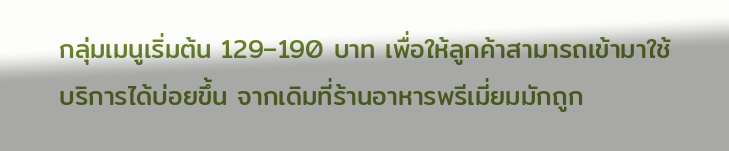กลุ่มเมนูเริ่มต้น 129–190 บาท เพื่อให้ลูกค้าสามารถเข้ามาใช้บริการได้บ่อยขึ้น จากเดิมที่ร้านอาหารพรีเมี่ยมมักถูก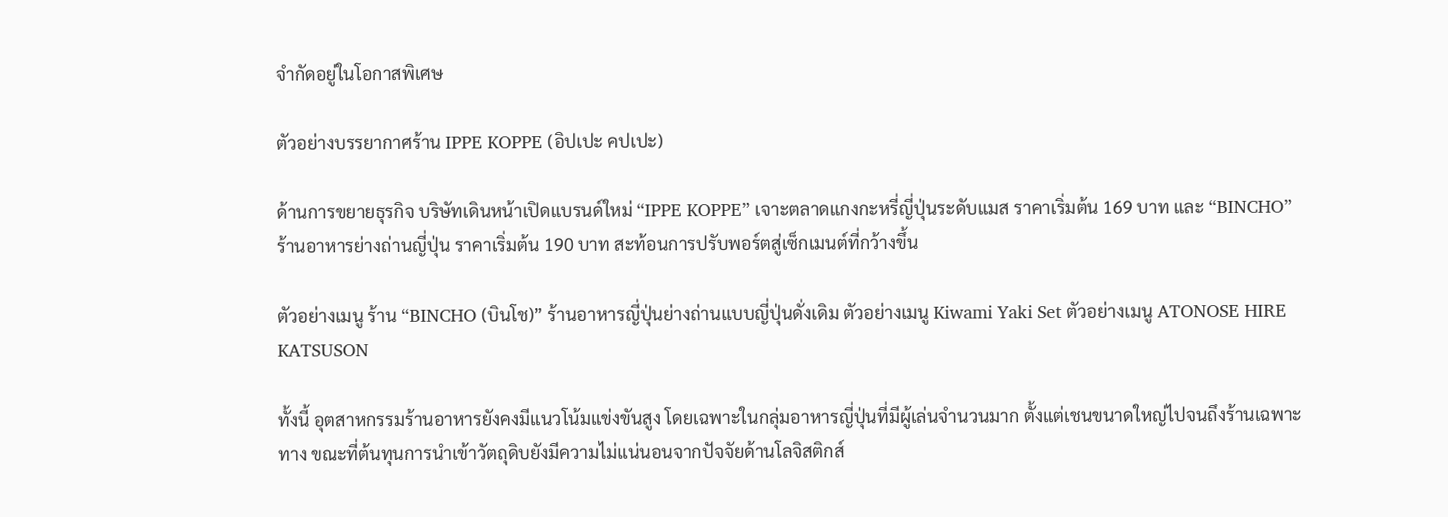จำกัดอยู่ในโอกาสพิเศษ

ตัวอย่างบรรยากาศร้าน IPPE KOPPE (อิปเปะ คปเปะ)

ด้านการขยายธุรกิจ บริษัทเดินหน้าเปิดแบรนด์ใหม่ “IPPE KOPPE” เจาะตลาดแกงกะหรี่ญี่ปุ่นระดับแมส ราคาเริ่มต้น 169 บาท และ “BINCHO” ร้านอาหารย่างถ่านญี่ปุ่น ราคาเริ่มต้น 190 บาท สะท้อนการปรับพอร์ตสู่เซ็กเมนต์ที่กว้างขึ้น

ตัวอย่างเมนู ร้าน “BINCHO (บินโช)” ร้านอาหารญี่ปุ่นย่างถ่านแบบญี่ปุ่นดั่งเดิม ตัวอย่างเมนู Kiwami Yaki Set ตัวอย่างเมนู ATONOSE HIRE KATSUSON

ทั้งนี้ อุตสาหกรรมร้านอาหารยังคงมีแนวโน้มแข่งขันสูง โดยเฉพาะในกลุ่มอาหารญี่ปุ่นที่มีผู้เล่นจำนวนมาก ตั้งแต่เชนขนาดใหญ่ไปจนถึงร้านเฉพาะทาง ขณะที่ต้นทุนการนำเข้าวัตถุดิบยังมีความไม่แน่นอนจากปัจจัยด้านโลจิสติกส์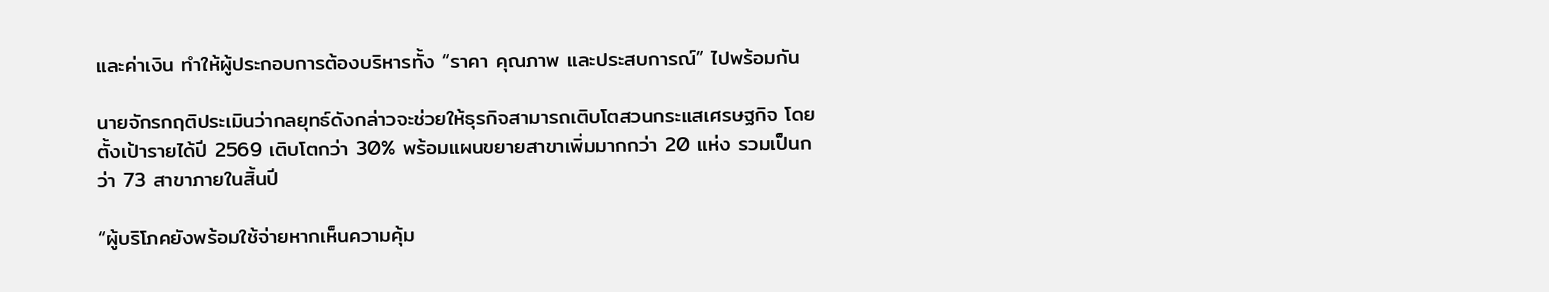และค่าเงิน ทำให้ผู้ประกอบการต้องบริหารทั้ง “ราคา คุณภาพ และประสบการณ์” ไปพร้อมกัน

นายจักรกฤติประเมินว่ากลยุทธ์ดังกล่าวจะช่วยให้ธุรกิจสามารถเติบโตสวนกระแสเศรษฐกิจ โดยตั้งเป้ารายได้ปี 2569 เติบโตกว่า 30% พร้อมแผนขยายสาขาเพิ่มมากกว่า 20 แห่ง รวมเป็นกว่า 73 สาขาภายในสิ้นปี

“ผู้บริโภคยังพร้อมใช้จ่ายหากเห็นความคุ้ม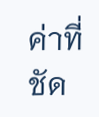ค่าที่ชัด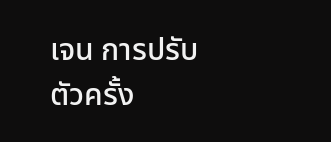เจน การปรับตัวครั้ง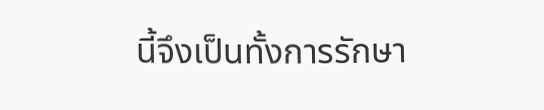นี้จึงเป็นทั้งการรักษา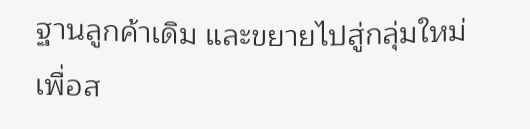ฐานลูกค้าเดิม และขยายไปสู่กลุ่มใหม่ เพื่อส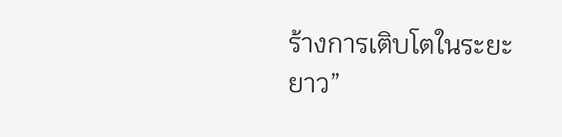ร้างการเติบโตในระยะยาว”